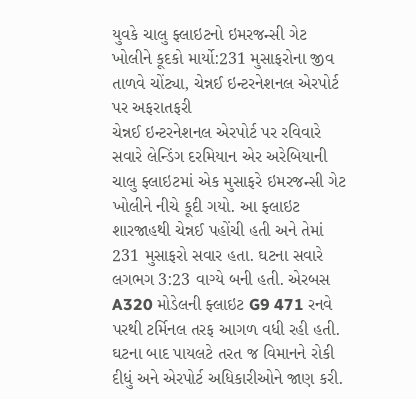યુવકે ચાલુ ફ્લાઇટનો ઇમરજન્સી ગેટ ખોલીને કૂદકો માર્યો:231 મુસાફરોના જીવ તાળવે ચોંટ્યા, ચેન્નઈ ઇન્ટરનેશનલ એરપોર્ટ પર અફરાતફરી
ચેન્નઈ ઇન્ટરનેશનલ એરપોર્ટ પર રવિવારે સવારે લેન્ડિંગ દરમિયાન એર અરેબિયાની ચાલુ ફ્લાઇટમાં એક મુસાફરે ઇમરજન્સી ગેટ ખોલીને નીચે કૂદી ગયો. આ ફ્લાઇટ શારજાહથી ચેન્નઈ પહોંચી હતી અને તેમાં 231 મુસાફરો સવાર હતા. ઘટના સવારે લગભગ 3:23 વાગ્યે બની હતી. એરબસ A320 મોડેલની ફ્લાઇટ G9 471 રનવે પરથી ટર્મિનલ તરફ આગળ વધી રહી હતી. ઘટના બાદ પાયલટે તરત જ વિમાનને રોકી દીધું અને એરપોર્ટ અધિકારીઓને જાણ કરી.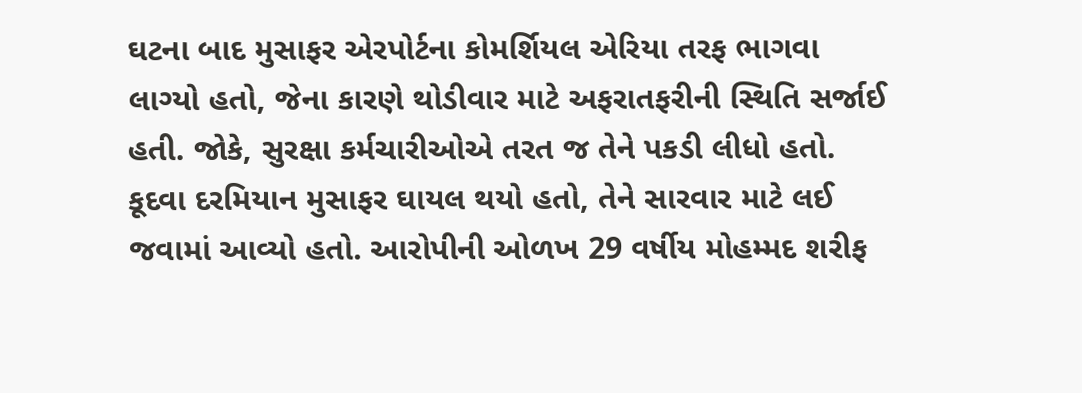ઘટના બાદ મુસાફર એરપોર્ટના કોમર્શિયલ એરિયા તરફ ભાગવા લાગ્યો હતો, જેના કારણે થોડીવાર માટે અફરાતફરીની સ્થિતિ સર્જાઈ હતી. જોકે, સુરક્ષા કર્મચારીઓએ તરત જ તેને પકડી લીધો હતો. કૂદવા દરમિયાન મુસાફર ઘાયલ થયો હતો, તેને સારવાર માટે લઈ જવામાં આવ્યો હતો. આરોપીની ઓળખ 29 વર્ષીય મોહમ્મદ શરીફ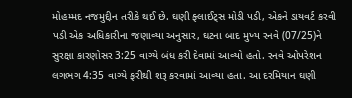મોહમ્મદ નજમુદ્દીન તરીકે થઈ છે. ઘણી ફ્લાઈટ્સ મોડી પડી, એકને ડાયવર્ટ કરવી પડી એક અધિકારીના જણાવ્યા અનુસાર, ઘટના બાદ મુખ્ય રનવે (07/25)ને સુરક્ષા કારણોસર 3:25 વાગ્યે બંધ કરી દેવામાં આવ્યો હતો. રનવે ઓપરેશન લગભગ 4:35 વાગ્યે ફરીથી શરૂ કરવામાં આવ્યા હતા. આ દરમિયાન ઘણી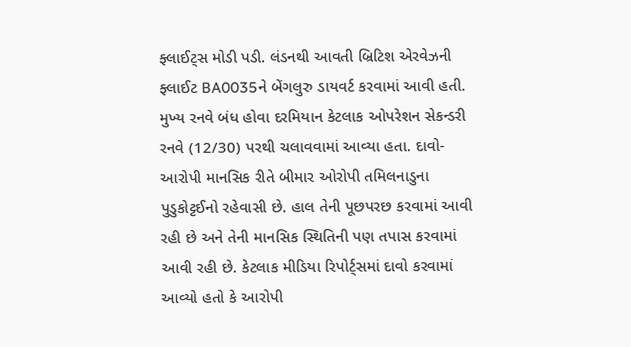ફ્લાઈટ્સ મોડી પડી. લંડનથી આવતી બ્રિટિશ એરવેઝની ફ્લાઈટ BA0035ને બેંગલુરુ ડાયવર્ટ કરવામાં આવી હતી. મુખ્ય રનવે બંધ હોવા દરમિયાન કેટલાક ઓપરેશન સેકન્ડરી રનવે (12/30) પરથી ચલાવવામાં આવ્યા હતા. દાવો- આરોપી માનસિક રીતે બીમાર ઓરોપી તમિલનાડુના પુડુકોટ્ટઈનો રહેવાસી છે. હાલ તેની પૂછપરછ કરવામાં આવી રહી છે અને તેની માનસિક સ્થિતિની પણ તપાસ કરવામાં આવી રહી છે. કેટલાક મીડિયા રિપોર્ટ્સમાં દાવો કરવામાં આવ્યો હતો કે આરોપી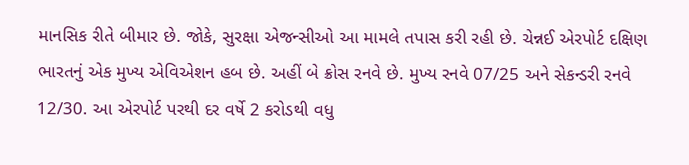માનસિક રીતે બીમાર છે. જોકે, સુરક્ષા એજન્સીઓ આ મામલે તપાસ કરી રહી છે. ચેન્નઈ એરપોર્ટ દક્ષિણ ભારતનું એક મુખ્ય એવિએશન હબ છે. અહીં બે ક્રોસ રનવે છે. મુખ્ય રનવે 07/25 અને સેકન્ડરી રનવે 12/30. આ એરપોર્ટ પરથી દર વર્ષે 2 કરોડથી વધુ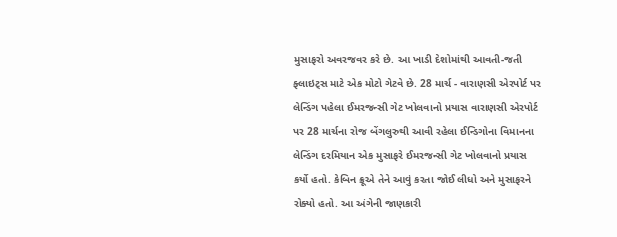મુસાફરો અવરજવર કરે છે. આ ખાડી દેશોમાંથી આવતી-જતી ફ્લાઇટ્સ માટે એક મોટો ગેટવે છે. 28 માર્ચ - વારાણસી એરપોર્ટ પર લેન્ડિંગ પહેલા ઈમરજન્સી ગેટ ખોલવાનો પ્રયાસ વારાણસી એરપોર્ટ પર 28 માર્ચના રોજ બેંગલુરુથી આવી રહેલા ઈન્ડિગોના વિમાનના લેન્ડિંગ દરમિયાન એક મુસાફરે ઈમરજન્સી ગેટ ખોલવાનો પ્રયાસ કર્યો હતો. કેબિન ક્રૂએ તેને આવું કરતા જોઈ લીધો અને મુસાફરને રોક્યો હતો. આ અંગેની જાણકારી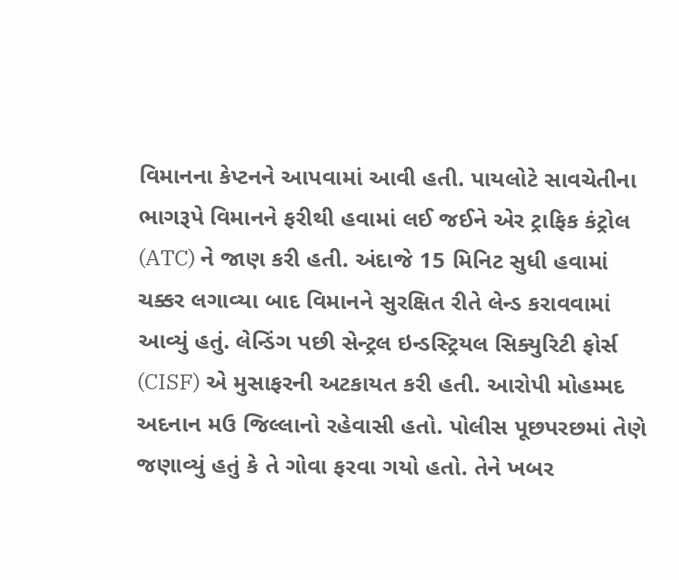વિમાનના કેપ્ટનને આપવામાં આવી હતી. પાયલોટે સાવચેતીના ભાગરૂપે વિમાનને ફરીથી હવામાં લઈ જઈને એર ટ્રાફિક કંટ્રોલ (ATC) ને જાણ કરી હતી. અંદાજે 15 મિનિટ સુધી હવામાં ચક્કર લગાવ્યા બાદ વિમાનને સુરક્ષિત રીતે લેન્ડ કરાવવામાં આવ્યું હતું. લેન્ડિંગ પછી સેન્ટ્રલ ઇન્ડસ્ટ્રિયલ સિક્યુરિટી ફોર્સ (CISF) એ મુસાફરની અટકાયત કરી હતી. આરોપી મોહમ્મદ અદનાન મઉ જિલ્લાનો રહેવાસી હતો. પોલીસ પૂછપરછમાં તેણે જણાવ્યું હતું કે તે ગોવા ફરવા ગયો હતો. તેને ખબર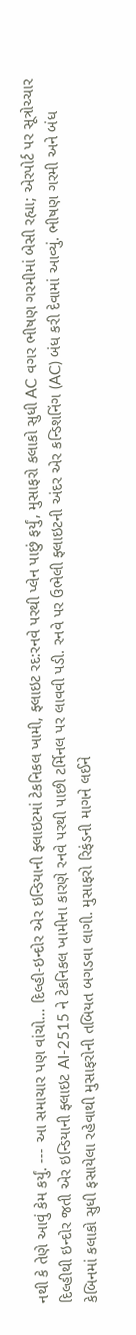નથી કે તેણે આવું કેમ કર્યું. --- આ સમાચાર પણ વાંચો… દિલ્હી-ઇન્દોર એર ઇન્ડિયાની ફ્લાઇટમાં ટેકનિકલ ખામી, ફ્લાઇટ રદ:રનવે પરથી પ્લેન પાછું ફર્યું, મુસાફરો કલાકો સુધી AC વગર ભીષણ ગરમીમાં બેસી રહ્યા; એરપોર્ટ પર સૂત્રોચ્ચાર દિલ્હીથી ઇન્દોર જતી એર ઇન્ડિયાની ફ્લાઇટ AI-2515 ને ટેકનિકલ ખામીના કારણે રનવે પરથી પાછી ટર્મિનલ પર લાવવી પડી. રનવે પર ઉભેલી ફ્લાઇટની અંદર એર કન્ડિશનિંગ (AC) બંધ કરી દેવામાં આવ્યું. ભીષણ ગરમી અને બંધ કેબિનમાં કલાકો સુધી ફસાયેલા રહેવાથી મુસાફરોની તબિયત બગડવા લાગી. મુસાફરો રિફંડની માગને લઈને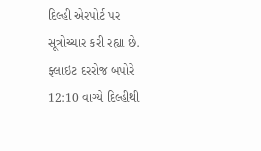દિલ્હી એરપોર્ટ પર સૂત્રોચ્ચાર કરી રહ્યા છે. ફ્લાઇટ દરરોજ બપોરે 12:10 વાગ્યે દિલ્હીથી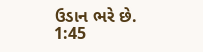ઉડાન ભરે છે. 1:45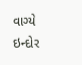વાગ્યે ઇન્દોર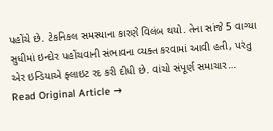પહોંચે છે. ટેકનિકલ સમસ્યાના કારણે વિલંબ થયો. તેના સાંજે 5 વાગ્યા સુધીમાં ઇન્દોર પહોંચવાની સંભાવના વ્યક્ત કરવામાં આવી હતી, પરંતુ એર ઇન્ડિયાએ ફ્લાઇટ રદ કરી દીધી છે. વાંચો સંપૂર્ણ સમાચાર…
Read Original Article →